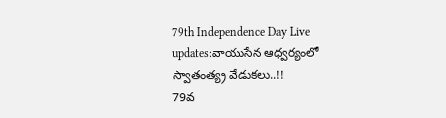79th Independence Day Live updates:వాయుసేన ఆధ్వర్యంలో స్వాతంత్య్ర వేడుకలు..!!
79వ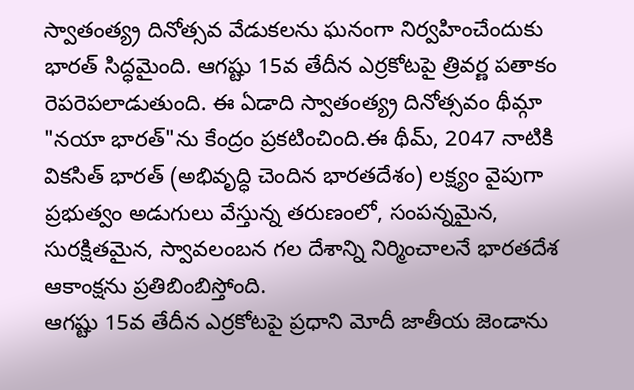స్వాతంత్య్ర దినోత్సవ వేడుకలను ఘనంగా నిర్వహించేందుకు భారత్ సిద్ధమైంది. ఆగష్టు 15వ తేదీన ఎర్రకోటపై త్రివర్ణ పతాకం రెపరెపలాడుతుంది. ఈ ఏడాది స్వాతంత్య్ర దినోత్సవం థీమ్గా "నయా భారత్"ను కేంద్రం ప్రకటించింది.ఈ థీమ్, 2047 నాటికి వికసిత్ భారత్ (అభివృద్ధి చెందిన భారతదేశం) లక్ష్యం వైపుగా ప్రభుత్వం అడుగులు వేస్తున్న తరుణంలో, సంపన్నమైన, సురక్షితమైన, స్వావలంబన గల దేశాన్ని నిర్మించాలనే భారతదేశ ఆకాంక్షను ప్రతిబింబిస్తోంది.
ఆగష్టు 15వ తేదీన ఎర్రకోటపై ప్రధాని మోదీ జాతీయ జెండాను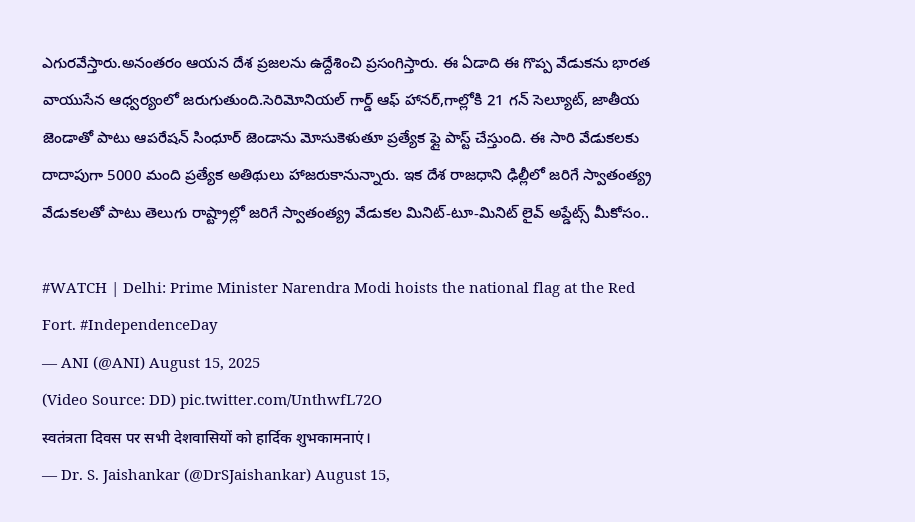ఎగురవేస్తారు.అనంతరం ఆయన దేశ ప్రజలను ఉద్దేశించి ప్రసంగిస్తారు. ఈ ఏడాది ఈ గొప్ప వేడుకను భారత వాయుసేన ఆధ్వర్యంలో జరుగుతుంది.సెరిమోనియల్ గార్డ్ ఆఫ్ హానర్,గాల్లోకి 21 గన్ సెల్యూట్, జాతీయ జెండాతో పాటు ఆపరేషన్ సింధూర్ జెండాను మోసుకెళుతూ ప్రత్యేక ఫ్లై పాస్ట్ చేస్తుంది. ఈ సారి వేడుకలకు దాదాపుగా 5000 మంది ప్రత్యేక అతిథులు హాజరుకానున్నారు. ఇక దేశ రాజధాని ఢిల్లీలో జరిగే స్వాతంత్య్ర వేడుకలతో పాటు తెలుగు రాష్ట్రాల్లో జరిగే స్వాతంత్య్ర వేడుకల మినిట్-టూ-మినిట్ లైవ్ అప్డేట్స్ మీకోసం..

#WATCH | Delhi: Prime Minister Narendra Modi hoists the national flag at the Red Fort. #IndependenceDay
— ANI (@ANI) August 15, 2025
(Video Source: DD) pic.twitter.com/UnthwfL72O
स्वतंत्रता दिवस पर सभी देशवासियों को हार्दिक शुभकामनाएं।
— Dr. S. Jaishankar (@DrSJaishankar) August 15,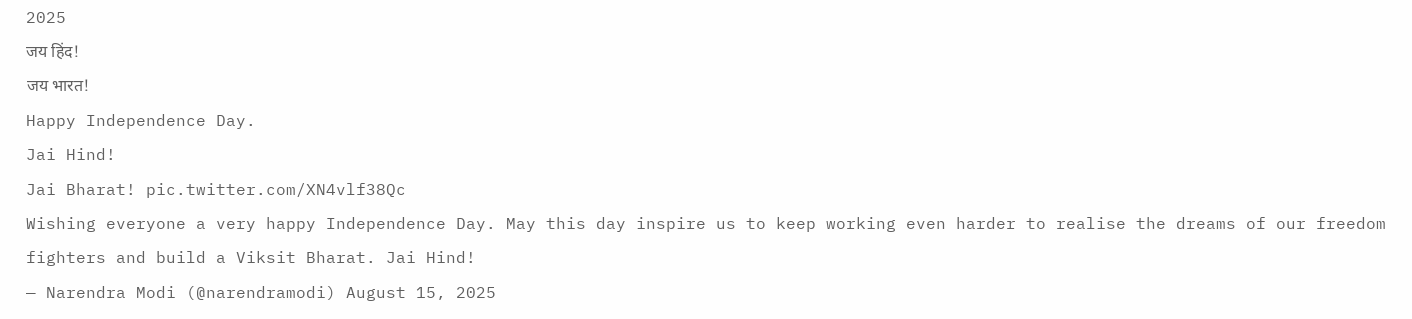2025
जय हिंद!
जय भारत!
Happy Independence Day.
Jai Hind!
Jai Bharat! pic.twitter.com/XN4vlf38Qc
Wishing everyone a very happy Independence Day. May this day inspire us to keep working even harder to realise the dreams of our freedom fighters and build a Viksit Bharat. Jai Hind!
— Narendra Modi (@narendramodi) August 15, 2025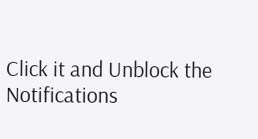Click it and Unblock the Notifications